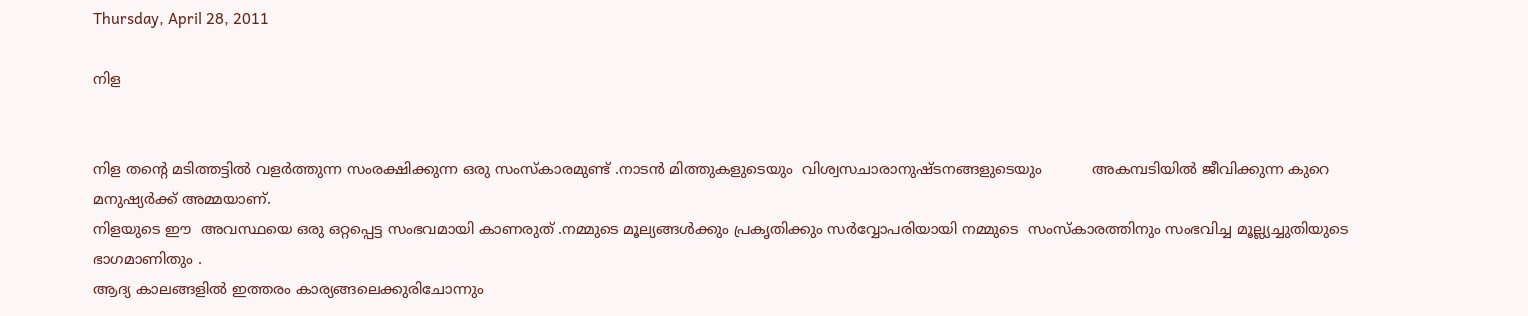Thursday, April 28, 2011

നിള


നിള തന്‍റെ മടിത്തട്ടില്‍ വളര്‍ത്തുന്ന സംരക്ഷിക്കുന്ന ഒരു സംസ്കാരമുണ്ട് .നാടന്‍ മിത്തുകളുടെയും  വിശ്വസചാരാനുഷ്ടനങ്ങളുടെയും           അകമ്പടിയില്‍ ജീവിക്കുന്ന കുറെ മനുഷ്യര്‍ക്ക്‌ അമ്മയാണ്.
നിളയുടെ ഈ  അവസ്ഥയെ ഒരു ഒറ്റപ്പെട്ട സംഭവമായി കാണരുത് .നമ്മുടെ മൂല്യങ്ങള്‍ക്കും പ്രകൃതിക്കും സര്‍വ്വോപരിയായി നമ്മുടെ  സംസ്കാരത്തിനും സംഭവിച്ച മൂല്ല്യച്ചുതിയുടെ ഭാഗമാണിതും .
ആദ്യ കാലങ്ങളില്‍ ഇത്തരം കാര്യങ്ങലെക്കുരിചോന്നും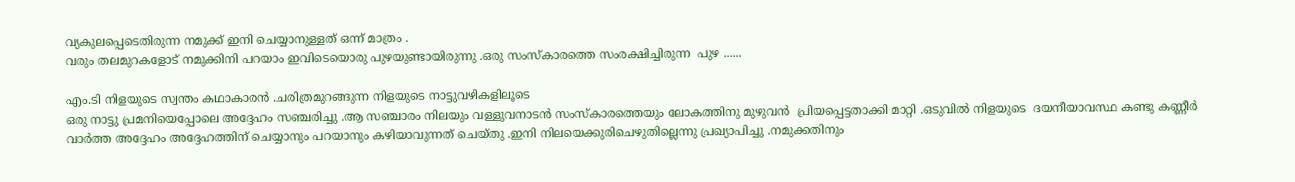വ്യകുലപ്പെടെതിരുന്ന നമുക്ക് ഇനി ചെയ്യാനുള്ളത് ഒന്ന് മാത്രം .
വരും തലമുറകളോട് നമുക്കിനി പറയാം ഇവിടെയൊരു പുഴയുണ്ടായിരുന്നു .ഒരു സംസ്കാരത്തെ സംരക്ഷിച്ചിരുന്ന  പുഴ ......

എം.ടി നിളയുടെ സ്വന്തം കഥാകാരന്‍ .ചരിത്രമുറങ്ങുന്ന നിളയുടെ നാട്ടുവഴികളിലൂടെ
ഒരു നാട്ടു പ്രമനിയെപ്പോലെ അദ്ദേഹം സഞ്ചരിച്ചു .ആ സഞ്ചാരം നിലയും വള്ളുവനാടന്‍ സംസ്കാരത്തെയും ലോകത്തിനു മുഴുവന്‍  പ്രിയപ്പെട്ടതാക്കി മാറ്റി .ഒടുവില്‍ നിളയുടെ  ദയനീയാവസ്ഥ കണ്ടു കണ്ണീര്‍ വാര്‍ത്ത‍ അദ്ദേഹം അദ്ദേഹത്തിന് ചെയ്യാനും പറയാനും കഴിയാവുന്നത് ചെയ്തു .ഇനി നിലയെക്കുരിചെഴുതില്ലെന്നു പ്രഖ്യാപിച്ചു .നമുക്കതിനും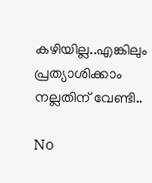കഴിയില്ല..എങ്കിലും പ്രത്യാശിക്കാം നല്ലതിന് വേണ്ടി..

No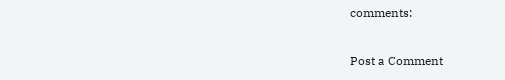comments:

Post a Comment